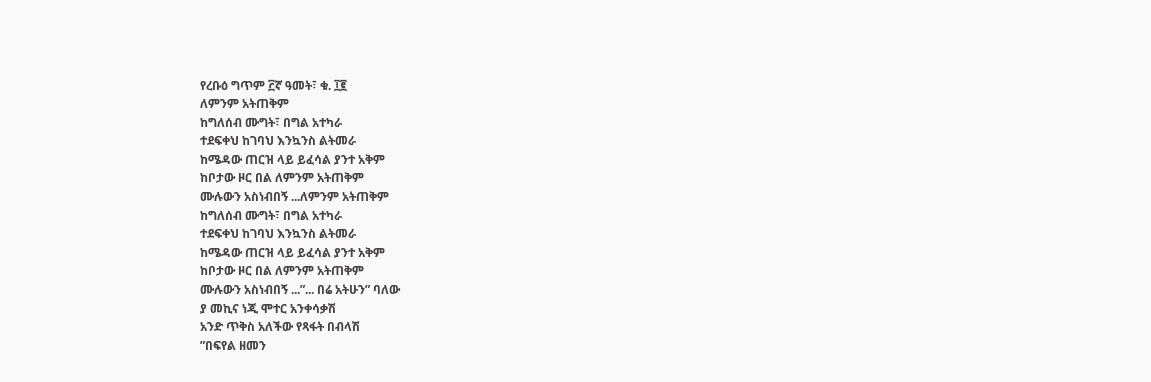የረቡዕ ግጥም ፫ኛ ዓመት፣ ቁ. ፲፪
ለምንም አትጠቅም
ከግለሰብ ሙግት፣ በግል አተካራ
ተደፍቀህ ከገባህ እንኳንስ ልትመራ
ከሜዳው ጠርዝ ላይ ይፈሳል ያንተ አቅም
ከቦታው ዞር በል ለምንም አትጠቅም
ሙሉውን አስነብበኝ ...ለምንም አትጠቅም
ከግለሰብ ሙግት፣ በግል አተካራ
ተደፍቀህ ከገባህ እንኳንስ ልትመራ
ከሜዳው ጠርዝ ላይ ይፈሳል ያንተ አቅም
ከቦታው ዞር በል ለምንም አትጠቅም
ሙሉውን አስነብበኝ ...”... በሬ አትሁን” ባለው
ያ መኪና ነጂ ሞተር አንቀሳቃሽ
አንድ ጥቅስ አለችው የጻፋት በብላሽ
”በፍየል ዘመን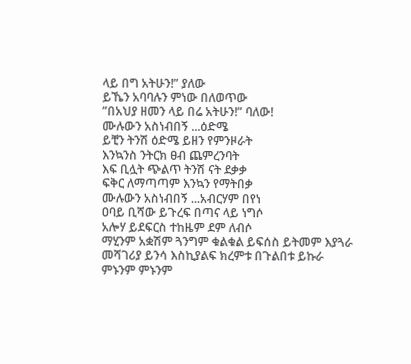ላይ በግ አትሁን!” ያለው
ይኼን አባባሉን ምነው በለወጥው
”በአህያ ዘመን ላይ በሬ አትሁን!” ባለው!
ሙሉውን አስነብበኝ ...ዕድሜ
ይቺን ትንሽ ዕድሜ ይዘን የምንዞራት
እንኳንስ ንትርክ ፀብ ጨምረንባት
እፍ ቢሏት ጭልጥ ትንሽ ናት ደቃቃ
ፍቅር ለማጣጣም እንኳን የማትበቃ
ሙሉውን አስነብበኝ ...አብርሃም በየነ
ዐባይ ቢሻው ይጉረፍ በጣና ላይ ነግሶ
አሎሃ ይደፍርስ ተከዜም ደም ለብሶ
ማሂንም አቋሽም ጓንግም ቁልቁል ይፍሰስ ይትመም እያጓራ
መሻገሪያ ይንሳ እስኪያልፍ ክረምቱ በጉልበቱ ይኩራ
ምኑንም ምኑንም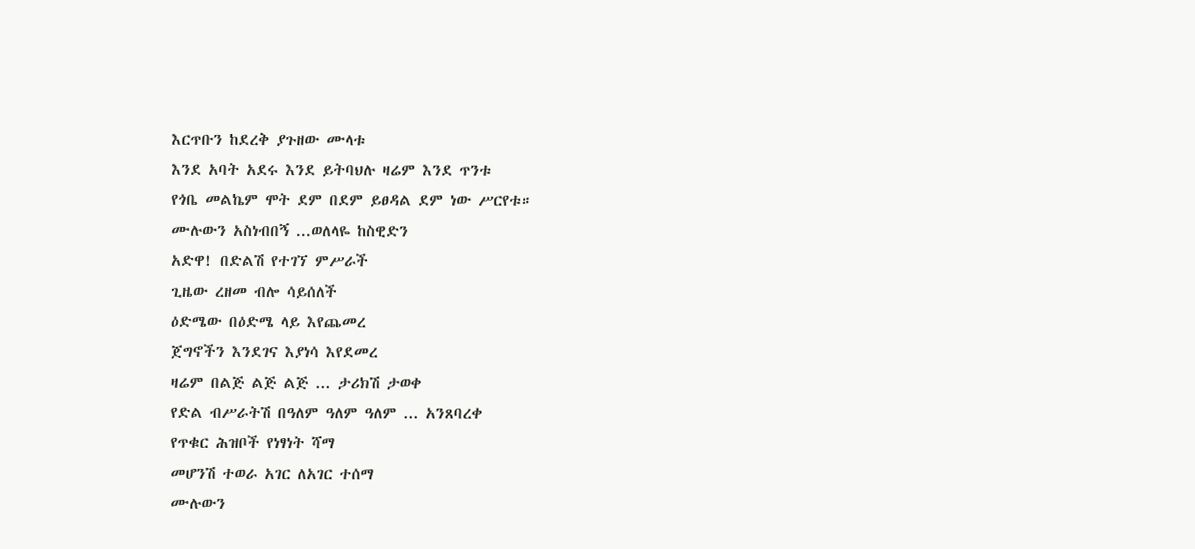እርጥቡን ከደረቅ ያጉዘው ሙላቱ
እንደ አባት አደሩ እንደ ይትባህሉ ዛሬም እንደ ጥንቱ
የጎቤ መልኬም ሞት ደም በደም ይፀዳል ደም ነው ሥርየቱ።
ሙሉውን አስነብበኝ ...ወለላዬ ከስዊድን
አድዋ! በድልሽ የተገኘ ምሥራች
ጊዜው ረዘመ ብሎ ሳይሰለች
ዕድሜው በዕድሜ ላይ እየጨመረ
ጀግኖችን እንደገና እያነሳ እየደመረ
ዛሬም በልጅ ልጅ ልጅ ... ታሪክሽ ታወቀ
የድል ብሥራትሽ በዓለም ዓለም ዓለም ... አንጸባረቀ
የጥቁር ሕዝቦች የነፃነት ሻማ
መሆንሽ ተወራ አገር ለአገር ተሰማ
ሙሉውን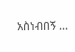አስነብበኝ ...